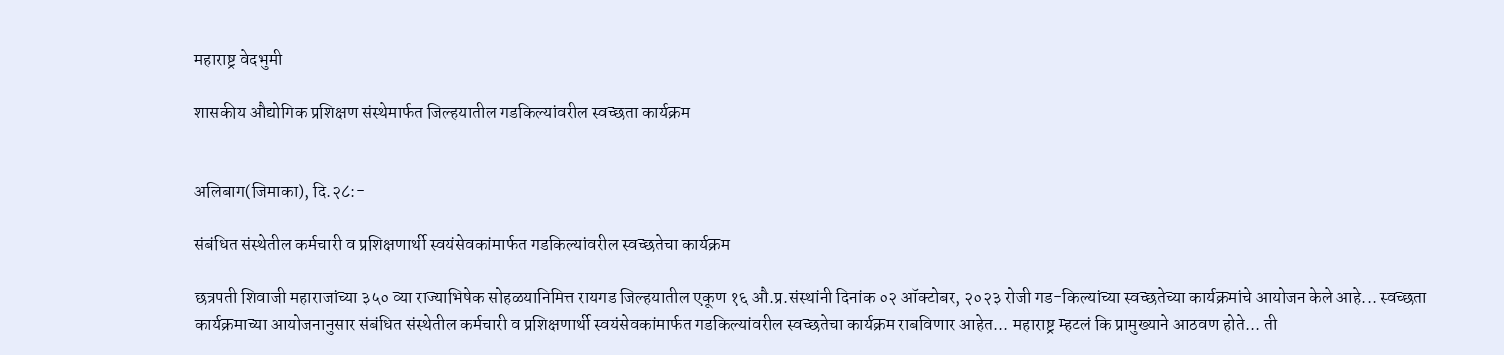महाराष्ट्र वेदभुमी

शासकीय औद्योगिक प्रशिक्षण संस्थेमार्फत जिल्हयातील गडकिल्यांवरील स्वच्छता कार्यक्रम


अलिबाग(जिमाका), दि.२८:-

संबंधित संस्थेतील कर्मचारी व प्रशिक्षणार्थी स्वयंसेवकांमार्फत गडकिल्यांवरील स्वच्छतेचा कार्यक्रम

छत्रपती शिवाजी महाराजांच्या ३५० व्या राज्याभिषेक सोहळयानिमित्त रायगड जिल्हयातील एकूण १६ औ.प्र.संस्थांनी दिनांक ०२ ऑक्टोबर, २०२३ रोजी गड-किल्यांच्या स्वच्छतेच्या कार्यक्रमांचे आयोजन केले आहे... स्वच्छता कार्यक्रमाच्या आयोजनानुसार संबंधित संस्थेतील कर्मचारी व प्रशिक्षणार्थी स्वयंसेवकांमार्फत गडकिल्यांवरील स्वच्छतेचा कार्यक्रम राबविणार आहेत... महाराष्ट्र म्हटलं कि प्रामुख्याने आठवण होते... ती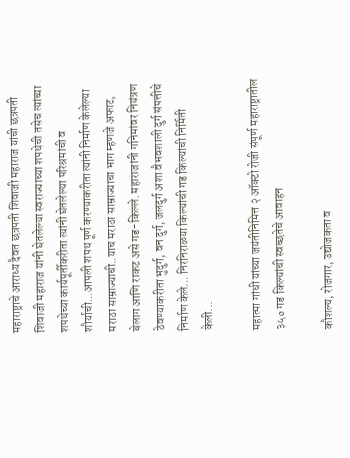महाराष्ट्राचे आराध्य दैवत छत्रपती शिवाजी महाराज यांची छत्रपती शिवाजी महाराज यांनी घेतलेल्या स्वराज्याच्या शपथेची तसेच त्यांच्या शपथेच्या कार्यपूर्तीकरीता त्यांनी घेतलेल्या परिश्रमांची व शौर्याची...आपली शपथ पूर्ण करण्याकरीता त्यांनी निर्माण केलेल्या मराठा साम्राज्याची..याच मराठा साम्राज्याचा भाग म्हणजे अफाट, बेलाग आणि राकट असे गड-किल्ले. महाराजांनी गनिमांवर नियंत्रण ठेवण्याकरीता भुदुर्ग, वन दुर्ग, जलदुर्ग अशा वैभवशाली दुर्ग संपत्तीचे निर्माण केले... निरनिराळया किल्यांची गड किल्यांची निर्मिती केली...

महात्मा गांधी यांच्या जयंतीनिमित्त २ ऑक्टो रोजी संपूर्ण महाराष्ट्रातील ३५० गड किल्यांची स्वच्छतेचे आवाहन

कौशल्य, रोजगार, उद्योजकता व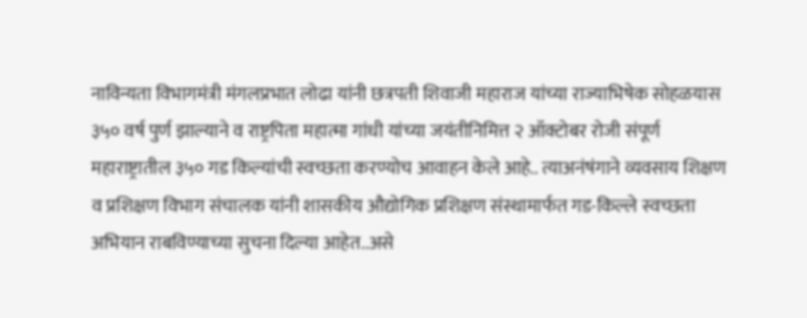नाविन्यता विभागमंत्री मंगलप्रभात लोढा यांनी छत्रपती शिवाजी महाराज यांच्या राज्याभिषेक सोहळयास ३५० वर्ष पुर्ण झाल्याने व राष्ट्रपिता महात्मा गांधी यांच्या जयंतीनिमित्त २ ऑक्टोबर रोजी संपूर्ण महाराष्ट्रातील ३५० गड किल्यांची स्वच्छता करण्योच आवाहन केले आहे.. त्याअनंषंगाने व्यवसाय शिक्षण व प्रशिक्षण विभाग संचालक यांनी शासकीय औद्योगिक प्रशिक्षण संस्थामार्फत गड-किल्ले स्वच्छता अभियान राबविण्याच्या सुचना दिल्या आहेत..असे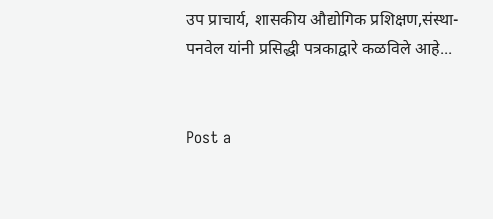उप प्राचार्य, शासकीय औद्योगिक प्रशिक्षण,संस्था-पनवेल यांनी प्रसिद्धी पत्रकाद्वारे कळविले आहे...


Post a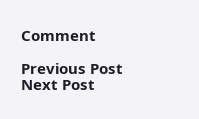Comment

Previous Post Next Post